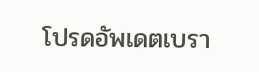โปรดอัพเดตเบรา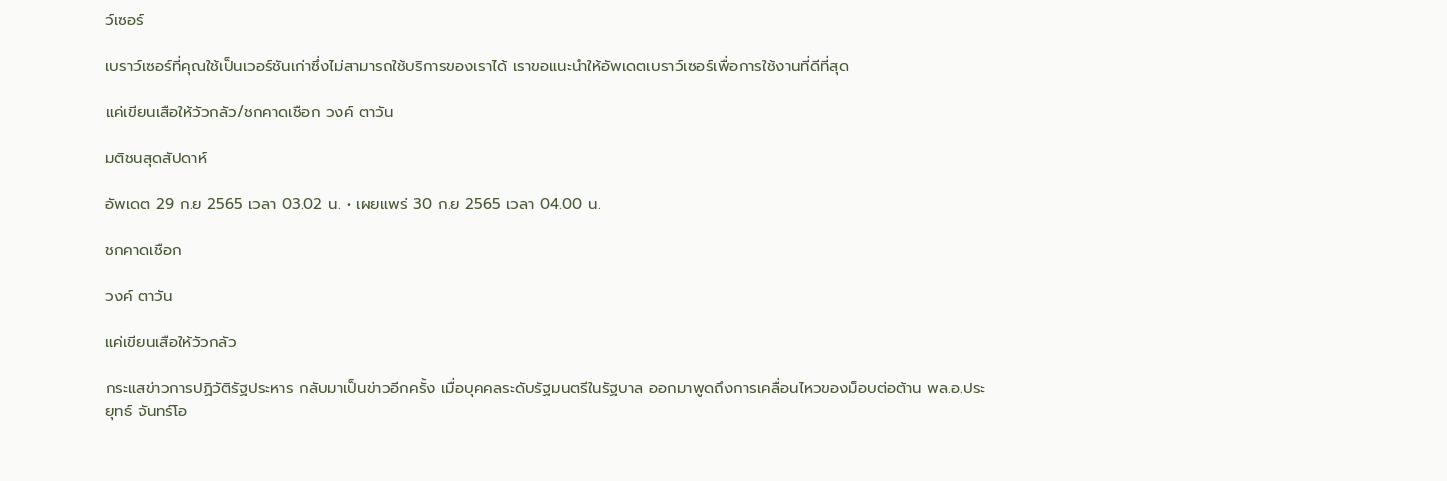ว์เซอร์

เบราว์เซอร์ที่คุณใช้เป็นเวอร์ชันเก่าซึ่งไม่สามารถใช้บริการของเราได้ เราขอแนะนำให้อัพเดตเบราว์เซอร์เพื่อการใช้งานที่ดีที่สุด

แค่เขียนเสือให้วัวกลัว/ชกคาดเชือก วงค์ ตาวัน

มติชนสุดสัปดาห์

อัพเดต 29 ก.ย 2565 เวลา 03.02 น. • เผยแพร่ 30 ก.ย 2565 เวลา 04.00 น.

ชกคาดเชือก

วงค์ ตาวัน

แค่เขียนเสือให้วัวกลัว

กระแสข่าวการปฏิวัติรัฐประหาร กลับมาเป็นข่าวอีกครั้ง เมื่อบุคคลระดับรัฐมนตรีในรัฐบาล ออกมาพูดถึงการเคลื่อนไหวของม็อบต่อต้าน พล.อ.ประยุทธ์ จันทร์โอ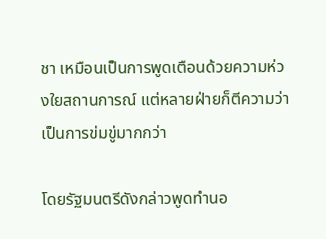ชา เหมือนเป็นการพูดเตือนด้วยความห่วงใยสถานการณ์ แต่หลายฝ่ายก็ตีความว่าเป็นการข่มขู่มากกว่า

โดยรัฐมนตรีดังกล่าวพูดทำนอ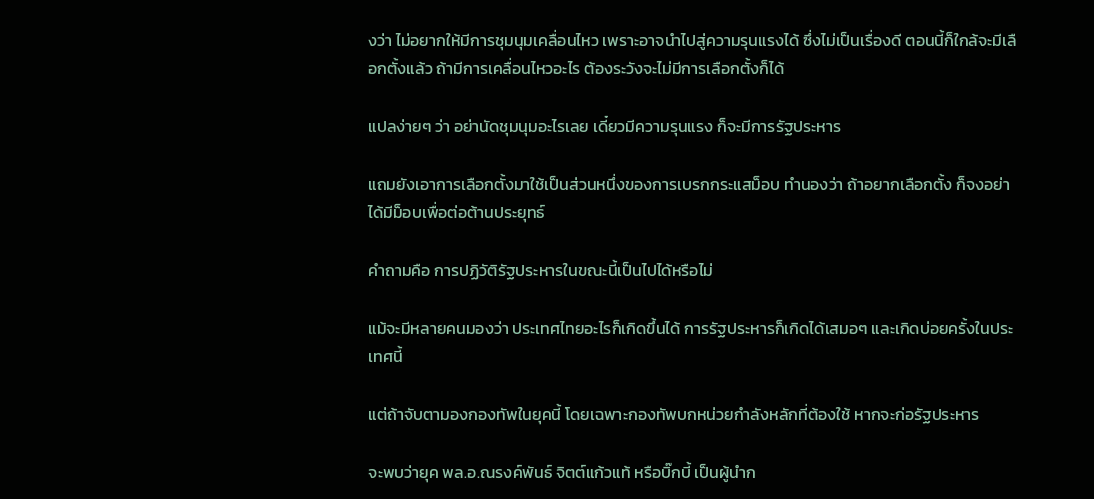งว่า ไม่อยากให้มีการชุมนุมเคลื่อนไหว เพราะอาจนำไปสู่ความรุนแรงได้ ซึ่งไม่เป็นเรื่องดี ตอนนี้ก็ใกล้จะมีเลือกตั้งแล้ว ถ้ามีการเคลื่อนไหวอะไร ต้องระวังจะไม่มีการเลือกตั้งก็ได้

แปลง่ายๆ ว่า อย่านัดชุมนุมอะไรเลย เดี๋ยวมีความรุนแรง ก็จะมีการรัฐประหาร

แถมยังเอาการเลือกตั้งมาใช้เป็นส่วนหนึ่งของการเบรกกระแสม็อบ ทำนองว่า ถ้าอยากเลือกตั้ง ก็จงอย่าได้มีม็อบเพื่อต่อต้านประยุทธ์

คำถามคือ การปฏิวัติรัฐประหารในขณะนี้เป็นไปได้หรือไม่

แม้จะมีหลายคนมองว่า ประเทศไทยอะไรก็เกิดขึ้นได้ การรัฐประหารก็เกิดได้เสมอๆ และเกิดบ่อยครั้งในประเทศนี้

แต่ถ้าจับตามองกองทัพในยุคนี้ โดยเฉพาะกองทัพบกหน่วยกำลังหลักที่ต้องใช้ หากจะก่อรัฐประหาร

จะพบว่ายุค พล.อ.ณรงค์พันธ์ จิตต์แก้วแท้ หรือบิ๊กบี้ เป็นผู้นำก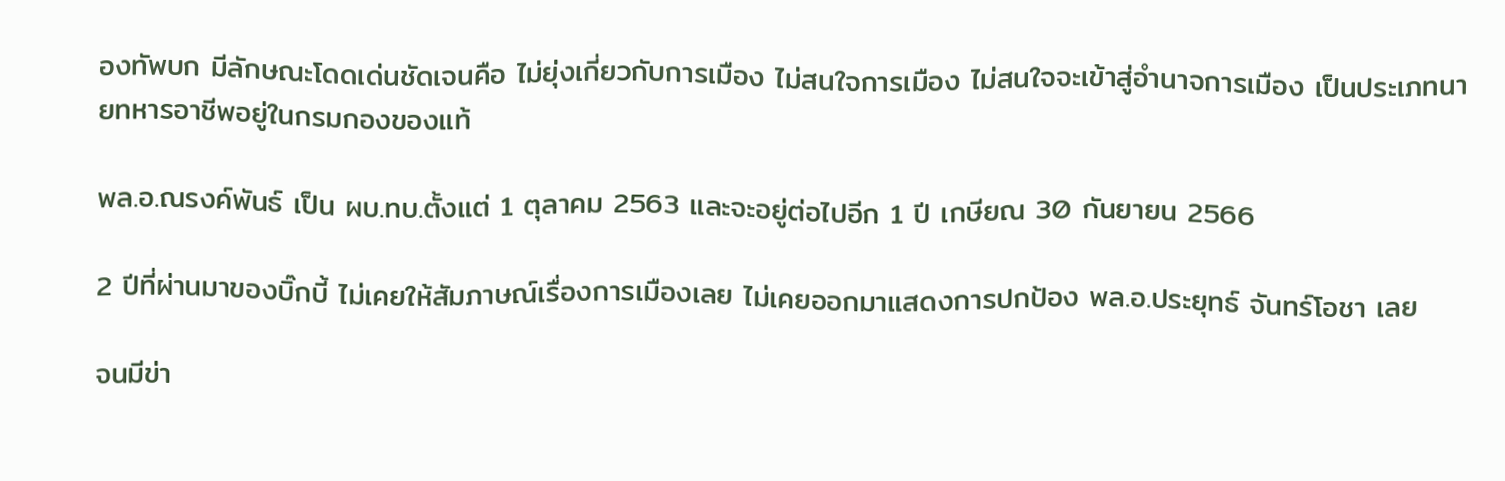องทัพบก มีลักษณะโดดเด่นชัดเจนคือ ไม่ยุ่งเกี่ยวกับการเมือง ไม่สนใจการเมือง ไม่สนใจจะเข้าสู่อำนาจการเมือง เป็นประเภทนายทหารอาชีพอยู่ในกรมกองของแท้

พล.อ.ณรงค์พันธ์ เป็น ผบ.ทบ.ตั้งแต่ 1 ตุลาคม 2563 และจะอยู่ต่อไปอีก 1 ปี เกษียณ 30 กันยายน 2566

2 ปีที่ผ่านมาของบิ๊กบี้ ไม่เคยให้สัมภาษณ์เรื่องการเมืองเลย ไม่เคยออกมาแสดงการปกป้อง พล.อ.ประยุทธ์ จันทร์โอชา เลย

จนมีข่า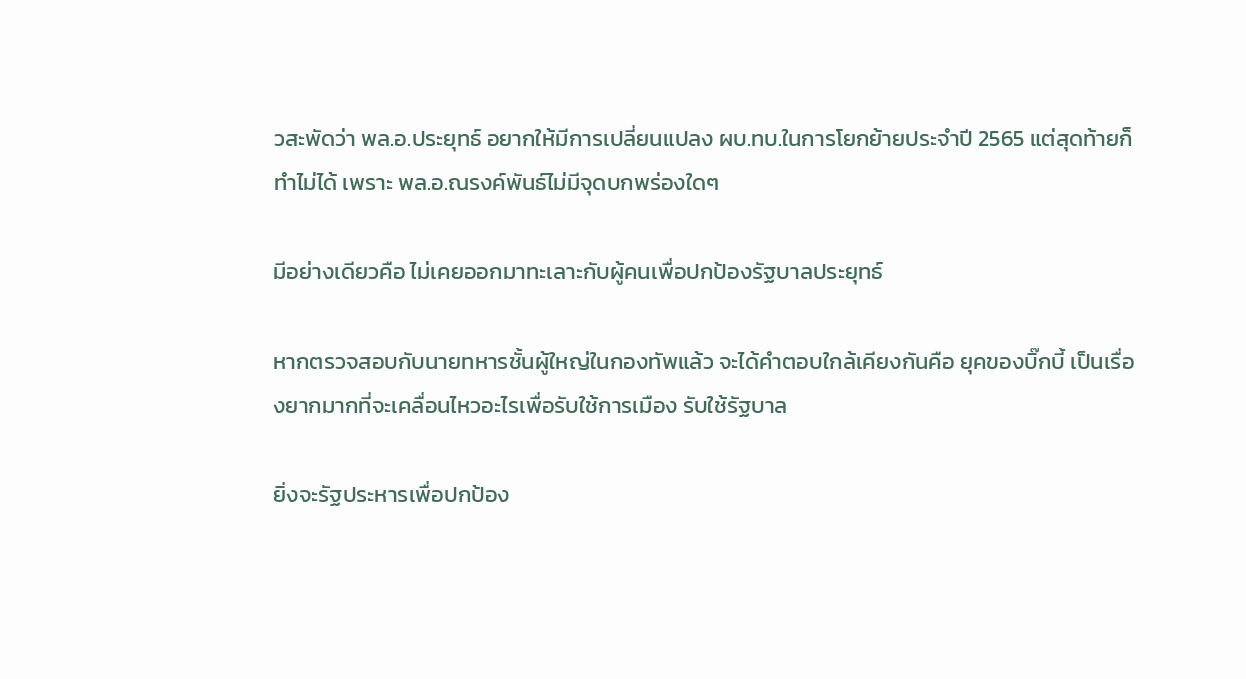วสะพัดว่า พล.อ.ประยุทธ์ อยากให้มีการเปลี่ยนแปลง ผบ.ทบ.ในการโยกย้ายประจำปี 2565 แต่สุดท้ายก็ทำไม่ได้ เพราะ พล.อ.ณรงค์พันธ์ไม่มีจุดบกพร่องใดๆ

มีอย่างเดียวคือ ไม่เคยออกมาทะเลาะกับผู้คนเพื่อปกป้องรัฐบาลประยุทธ์

หากตรวจสอบกับนายทหารชั้นผู้ใหญ่ในกองทัพแล้ว จะได้คำตอบใกล้เคียงกันคือ ยุคของบิ๊กบี้ เป็นเรื่องยากมากที่จะเคลื่อนไหวอะไรเพื่อรับใช้การเมือง รับใช้รัฐบาล

ยิ่งจะรัฐประหารเพื่อปกป้อง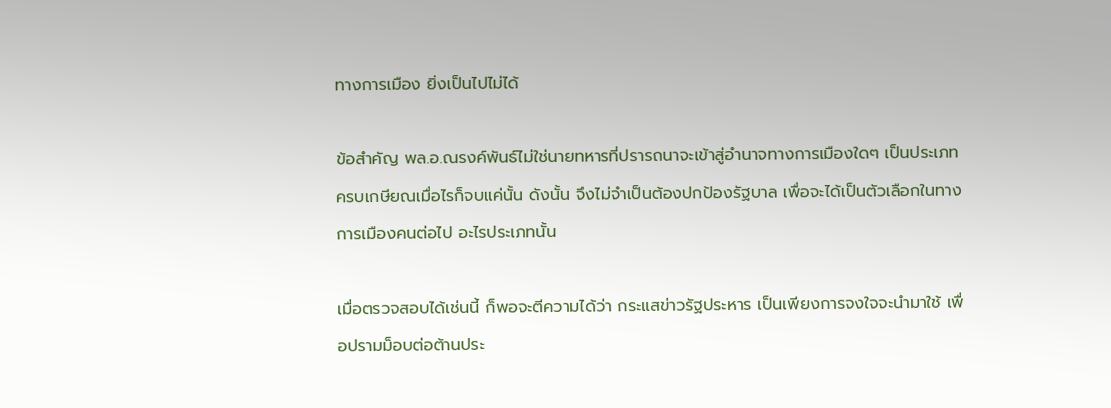ทางการเมือง ยิ่งเป็นไปไม่ได้

ข้อสำคัญ พล.อ.ณรงค์พันธ์ไม่ใช่นายทหารที่ปรารถนาจะเข้าสู่อำนาจทางการเมืองใดๆ เป็นประเภทครบเกษียณเมื่อไรก็จบแค่นั้น ดังนั้น จึงไม่จำเป็นต้องปกป้องรัฐบาล เพื่อจะได้เป็นตัวเลือกในทางการเมืองคนต่อไป อะไรประเภทนั้น

เมื่อตรวจสอบได้เช่นนี้ ก็พอจะตีความได้ว่า กระแสข่าวรัฐประหาร เป็นเพียงการจงใจจะนำมาใช้ เพื่อปรามม็อบต่อต้านประ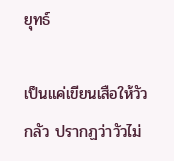ยุทธ์

เป็นแค่เขียนเสือให้วัวกลัว ปรากฏว่าวัวไม่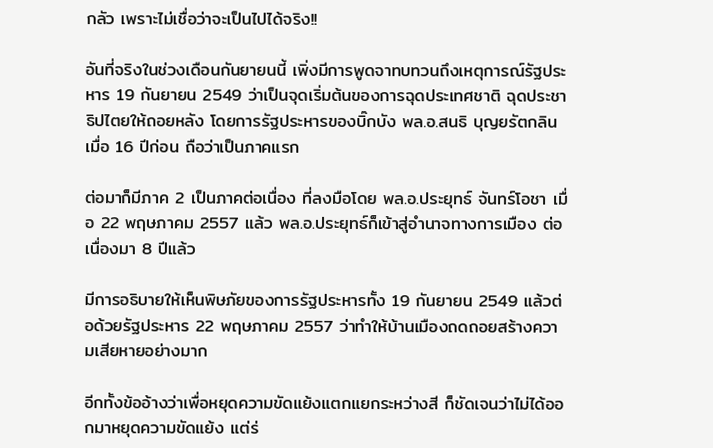กลัว เพราะไม่เชื่อว่าจะเป็นไปได้จริง!!

อันที่จริงในช่วงเดือนกันยายนนี้ เพิ่งมีการพูดจาทบทวนถึงเหตุการณ์รัฐประหาร 19 กันยายน 2549 ว่าเป็นจุดเริ่มต้นของการฉุดประเทศชาติ ฉุดประชาธิปไตยให้ถอยหลัง โดยการรัฐประหารของบิ๊กบัง พล.อ.สนธิ บุญยรัตกลิน เมื่อ 16 ปีก่อน ถือว่าเป็นภาคแรก

ต่อมาก็มีภาค 2 เป็นภาคต่อเนื่อง ที่ลงมือโดย พล.อ.ประยุทธ์ จันทร์โอชา เมื่อ 22 พฤษภาคม 2557 แล้ว พล.อ.ประยุทธ์ก็เข้าสู่อำนาจทางการเมือง ต่อเนื่องมา 8 ปีแล้ว

มีการอธิบายให้เห็นพิษภัยของการรัฐประหารทั้ง 19 กันยายน 2549 แล้วต่อด้วยรัฐประหาร 22 พฤษภาคม 2557 ว่าทำให้บ้านเมืองถดถอยสร้างความเสียหายอย่างมาก

อีกทั้งข้ออ้างว่าเพื่อหยุดความขัดแย้งแตกแยกระหว่างสี ก็ชัดเจนว่าไม่ได้ออกมาหยุดความขัดแย้ง แต่ร่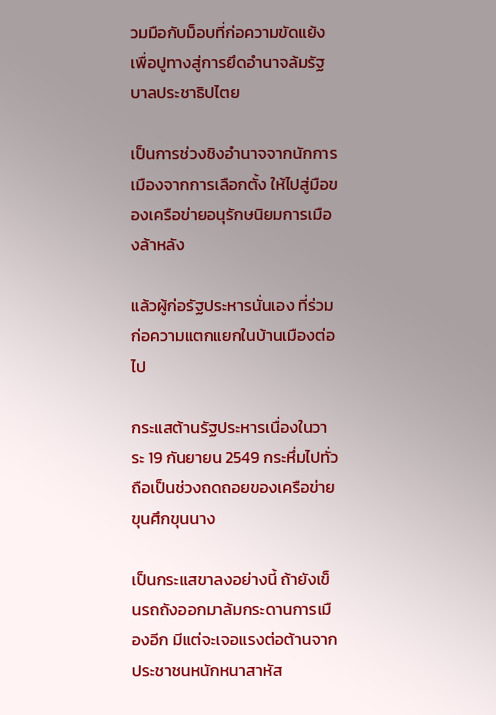วมมือกับม็อบที่ก่อความขัดแย้ง เพื่อปูทางสู่การยึดอำนาจล้มรัฐบาลประชาธิปไตย

เป็นการช่วงชิงอำนาจจากนักการเมืองจากการเลือกตั้ง ให้ไปสู่มือของเครือข่ายอนุรักษนิยมการเมืองล้าหลัง

แล้วผู้ก่อรัฐประหารนั่นเอง ที่ร่วมก่อความแตกแยกในบ้านเมืองต่อไป

กระแสต้านรัฐประหารเนื่องในวาระ 19 กันยายน 2549 กระหึ่มไปทั่ว ถือเป็นช่วงถดถอยของเครือข่ายขุนศึกขุนนาง

เป็นกระแสขาลงอย่างนี้ ถ้ายังเข็นรถถังออกมาล้มกระดานการเมืองอีก มีแต่จะเจอแรงต่อต้านจากประชาชนหนักหนาสาหัส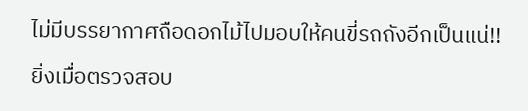ไม่มีบรรยากาศถือดอกไม้ไปมอบให้คนขี่รถถังอีกเป็นแน่!!

ยิ่งเมื่อตรวจสอบ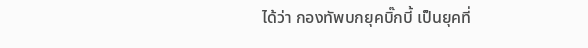ได้ว่า กองทัพบกยุคบิ๊กบี้ เป็นยุคที่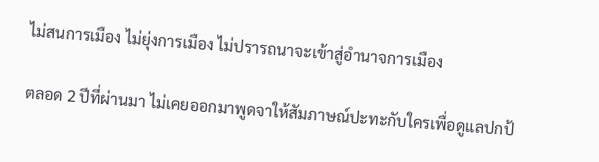ไม่สนการเมือง ไม่ยุ่งการเมือง ไม่ปรารถนาจะเข้าสู่อำนาจการเมือง

ตลอด 2 ปีที่ผ่านมา ไม่เคยออกมาพูดจาให้สัมภาษณ์ปะทะกับใครเพื่อดูแลปกป้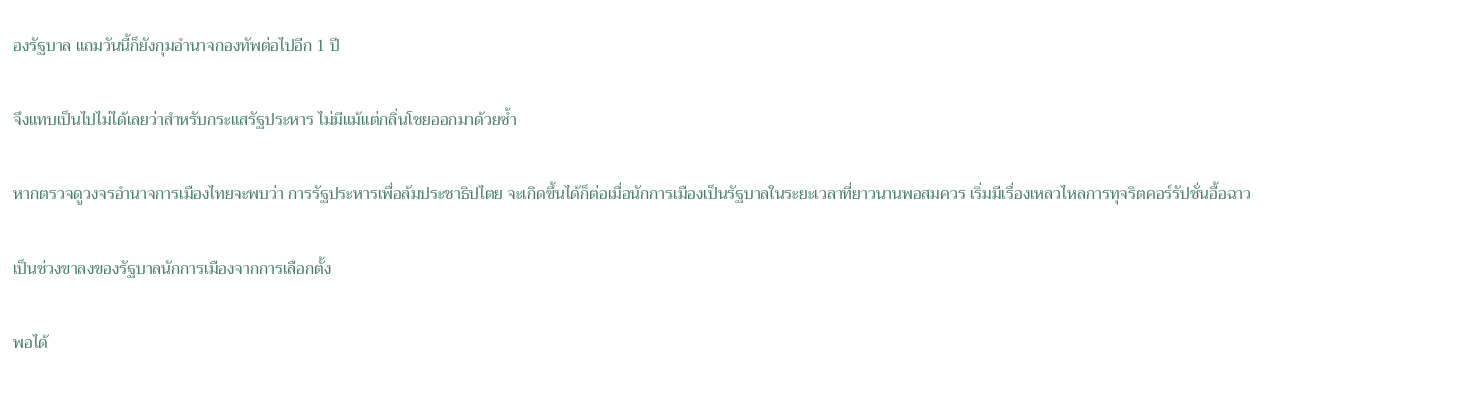องรัฐบาล แถมวันนี้ก็ยังกุมอำนาจกองทัพต่อไปอีก 1 ปี

จึงแทบเป็นไปไม่ได้เลยว่าสำหรับกระแสรัฐประหาร ไม่มีแม้แต่กลิ่นโชยออกมาด้วยซ้ำ

หากตรวจดูวงจรอำนาจการเมืองไทยจะพบว่า การรัฐประหารเพื่อล้มประชาธิปไตย จะเกิดขึ้นได้ก็ต่อเมื่อนักการเมืองเป็นรัฐบาลในระยะเวลาที่ยาวนานพอสมควร เริ่มมีเรื่องเหลวไหลการทุจริตคอร์รัปชั่นอื้อฉาว

เป็นช่วงขาลงของรัฐบาลนักการเมืองจากการเลือกตั้ง

พอได้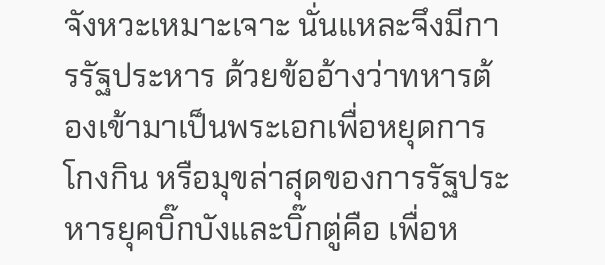จังหวะเหมาะเจาะ นั่นแหละจึงมีการรัฐประหาร ด้วยข้ออ้างว่าทหารต้องเข้ามาเป็นพระเอกเพื่อหยุดการโกงกิน หรือมุขล่าสุดของการรัฐประหารยุคบิ๊กบังและบิ๊กตู่คือ เพื่อห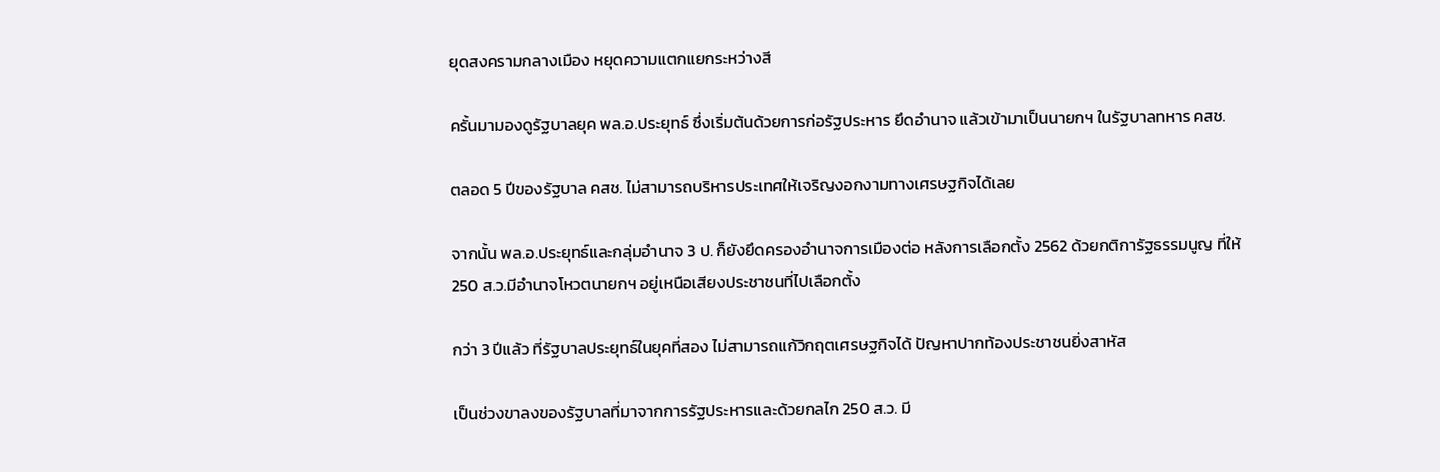ยุดสงครามกลางเมือง หยุดความแตกแยกระหว่างสี

ครั้นมามองดูรัฐบาลยุค พล.อ.ประยุทธ์ ซึ่งเริ่มต้นด้วยการก่อรัฐประหาร ยึดอำนาจ แล้วเข้ามาเป็นนายกฯ ในรัฐบาลทหาร คสช.

ตลอด 5 ปีของรัฐบาล คสช. ไม่สามารถบริหารประเทศให้เจริญงอกงามทางเศรษฐกิจได้เลย

จากนั้น พล.อ.ประยุทธ์และกลุ่มอำนาจ 3 ป. ก็ยังยึดครองอำนาจการเมืองต่อ หลังการเลือกตั้ง 2562 ด้วยกติการัฐธรรมนูญ ที่ให้ 250 ส.ว.มีอำนาจโหวตนายกฯ อยู่เหนือเสียงประชาชนที่ไปเลือกตั้ง

กว่า 3 ปีแล้ว ที่รัฐบาลประยุทธ์ในยุคที่สอง ไม่สามารถแก้วิกฤตเศรษฐกิจได้ ปัญหาปากท้องประชาชนยิ่งสาหัส

เป็นช่วงขาลงของรัฐบาลที่มาจากการรัฐประหารและด้วยกลไก 250 ส.ว. มี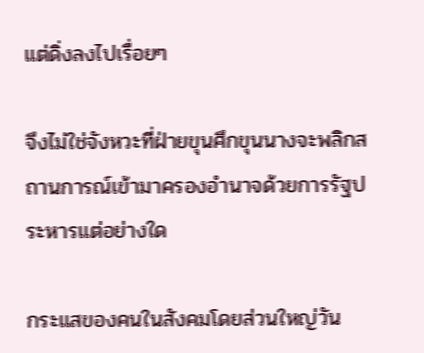แต่ดิ่งลงไปเรื่อยๆ

จึงไม่ใช่จังหวะที่ฝ่ายขุนศึกขุนนางจะพลิกสถานการณ์เข้ามาครองอำนาจด้วยการรัฐประหารแต่อย่างใด

กระแสของคนในสังคมโดยส่วนใหญ่วัน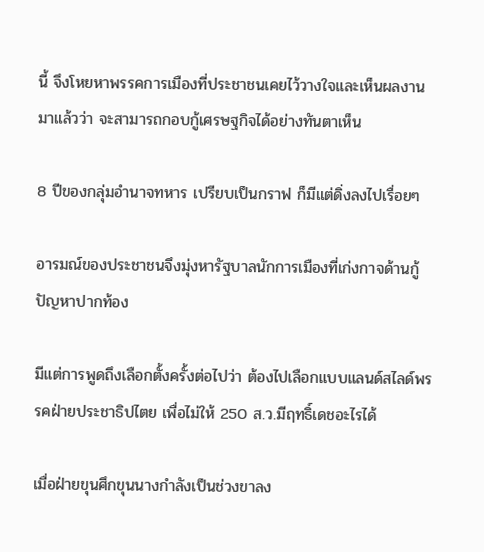นี้ จึงโหยหาพรรคการเมืองที่ประชาชนเคยไว้วางใจและเห็นผลงานมาแล้วว่า จะสามารถกอบกู้เศรษฐกิจได้อย่างทันตาเห็น

8 ปีของกลุ่มอำนาจทหาร เปรียบเป็นกราฟ ก็มีแต่ดิ่งลงไปเรื่อยๆ

อารมณ์ของประชาชนจึงมุ่งหารัฐบาลนักการเมืองที่เก่งกาจด้านกู้ปัญหาปากท้อง

มีแต่การพูดถึงเลือกตั้งครั้งต่อไปว่า ต้องไปเลือกแบบแลนด์สไลด์พรรคฝ่ายประชาธิปไตย เพื่อไม่ให้ 250 ส.ว.มีฤทธิ์เดชอะไรได้

เมื่อฝ่ายขุนศึกขุนนางกำลังเป็นช่วงขาลง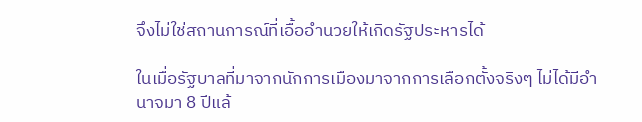จึงไม่ใช่สถานการณ์ที่เอื้ออำนวยให้เกิดรัฐประหารได้

ในเมื่อรัฐบาลที่มาจากนักการเมืองมาจากการเลือกตั้งจริงๆ ไม่ได้มีอำนาจมา 8 ปีแล้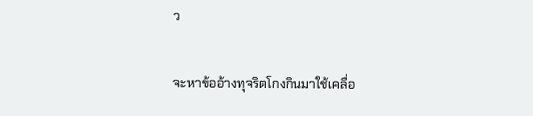ว

จะหาข้ออ้างทุจริตโกงกินมาใช้เคลื่อ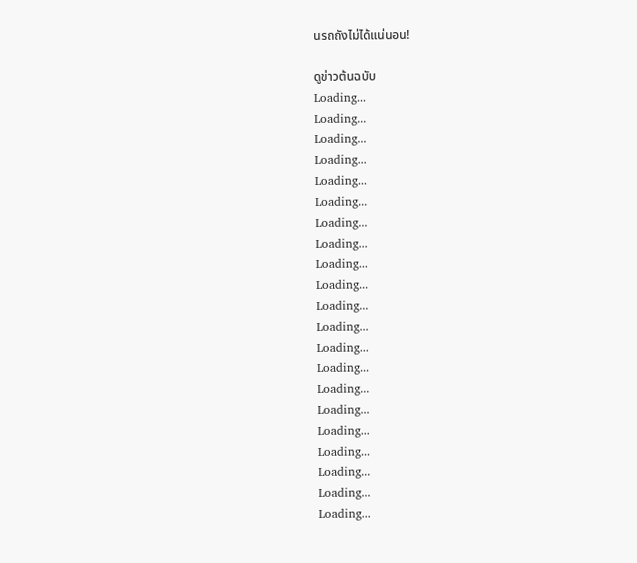นรถถังไม่ได้แน่นอน!

ดูข่าวต้นฉบับ
Loading...
Loading...
Loading...
Loading...
Loading...
Loading...
Loading...
Loading...
Loading...
Loading...
Loading...
Loading...
Loading...
Loading...
Loading...
Loading...
Loading...
Loading...
Loading...
Loading...
Loading...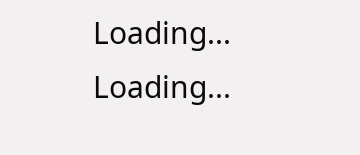Loading...
Loading...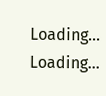Loading...
Loading...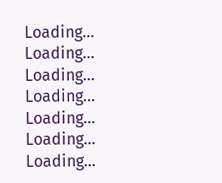Loading...
Loading...
Loading...
Loading...
Loading...
Loading...
Loading...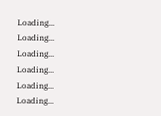Loading...
Loading...
Loading...
Loading...
Loading...
Loading...